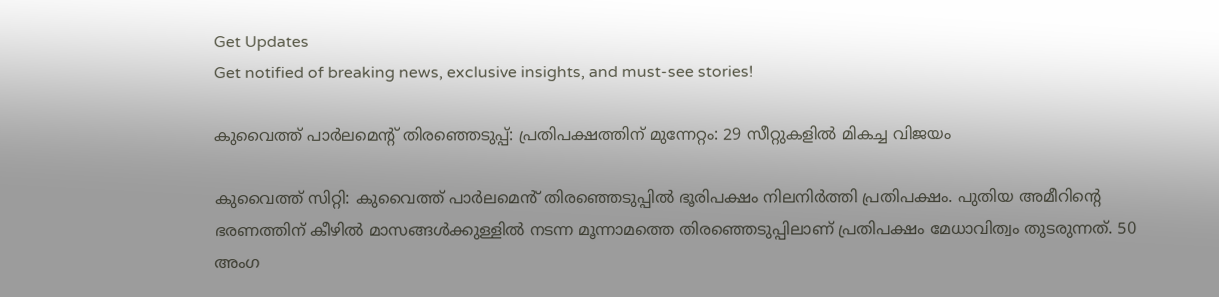Get Updates
Get notified of breaking news, exclusive insights, and must-see stories!

കുവൈത്ത് പാർലമെന്റ് തിരഞ്ഞെടുപ്പ്: പ്രതിപക്ഷത്തിന് മുന്നേറ്റം: 29 സീറ്റുകളില്‍ മികച്ച വിജയം

കുവൈത്ത് സിറ്റി: കുവൈത്ത് പാർലമെൻ് തിരഞ്ഞെടുപ്പില്‍ ഭൂരിപക്ഷം നിലനിർത്തി പ്രതിപക്ഷം. പുതിയ അമീറിൻ്റെ ഭരണത്തിന്‌ കീഴില്‍ മാസങ്ങൾക്കുള്ളിൽ നടന്ന മൂന്നാമത്തെ തിരഞ്ഞെടുപ്പിലാണ് പ്രതിപക്ഷം മേധാവിത്വം തുടരുന്നത്. 50 അംഗ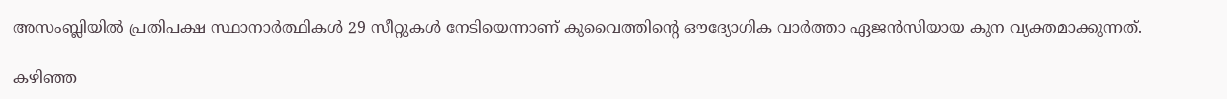അസംബ്ലിയിൽ പ്രതിപക്ഷ സ്ഥാനാർത്ഥികൾ 29 സീറ്റുകൾ നേടിയെന്നാണ് കുവൈത്തിന്റെ ഔദ്യോഗിക വാർത്താ ഏജൻസിയായ കുന വ്യക്തമാക്കുന്നത്.

കഴിഞ്ഞ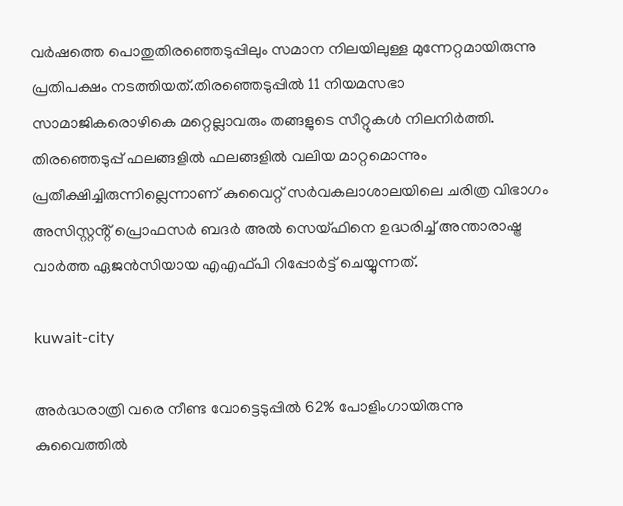വർഷത്തെ പൊതുതിരഞ്ഞെടുപ്പിലും സമാന നിലയിലുള്ള മുന്നേറ്റമായിരുന്നു പ്രതിപക്ഷം നടത്തിയത്.തിരഞ്ഞെടുപ്പില്‍ 11 നിയമസഭാ സാമാജികരൊഴികെ മറ്റെല്ലാവരും തങ്ങളുടെ സീറ്റുകൾ നിലനിർത്തി. തിരഞ്ഞെടുപ്പ് ഫലങ്ങളില്‍ ഫലങ്ങളിൽ വലിയ മാറ്റമൊന്നും പ്രതീക്ഷിച്ചിരുന്നില്ലെന്നാണ് കുവൈറ്റ് സർവകലാശാലയിലെ ചരിത്ര വിഭാഗം അസിസ്റ്റൻ്റ് പ്രൊഫസർ ബദർ അൽ സെയ്ഫിനെ ഉദ്ധരിച്ച് അന്താരാഷ്ട്ര വാർത്ത ഏജന്‍സിയായ എഎഫ്പി റിപ്പോർട്ട് ചെയ്യുന്നത്.

kuwait-city

അർദ്ധരാത്രി വരെ നീണ്ട വോട്ടെടുപ്പില്‍ 62% പോളിംഗായിരുന്നു കുവൈത്തില്‍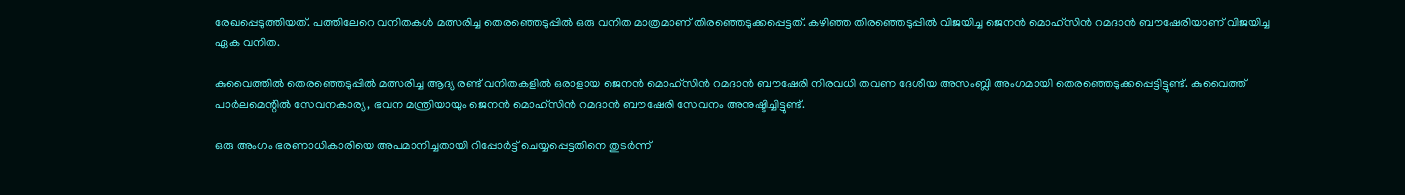രേഖപ്പെടുത്തിയത്. പത്തിലേറെ വനിതകള്‍ മത്സരിച്ച തെരഞ്ഞെടുപ്പിൽ ഒരു വനിത മാത്രമാണ് തിരഞ്ഞെടുക്കപ്പെട്ടത്. കഴിഞ്ഞ തിരഞ്ഞെടുപ്പില്‍ വിജയിച്ച ജെനൻ മൊഹ്‌സിൻ റമദാൻ ബൗഷേരിയാണ് വിജയിച്ച ഏക വനിത.

കുവൈത്തിൽ തെരഞ്ഞെടുപ്പിൽ മത്സരിച്ച ആദ്യ രണ്ട് വനിതകളിൽ ഒരാളായ ജെനൻ മൊഹ്‌സിൻ റമദാൻ ബൗഷേരി നിരവധി തവണ ദേശീയ അസംബ്ലി അംഗമായി തെരഞ്ഞെടുക്കപ്പെട്ടിട്ടുണ്ട്. കുവൈത്ത് പാർലമെന്റില്‍ സേവനകാര്യ, ഭവന മന്ത്രിയായും ജെനൻ മൊഹ്‌സിൻ റമദാൻ ബൗഷേരി സേവനം അനുഷ്ടിച്ചിട്ടുണ്ട്.

ഒരു അംഗം ഭരണാധികാരിയെ അപമാനിച്ചതായി റിപ്പോർട്ട് ചെയ്യപ്പെട്ടതിനെ തുടർന്ന്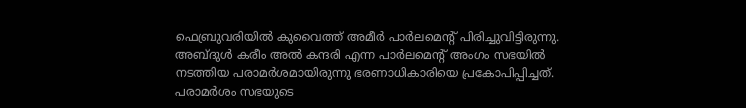ഫെബ്രുവരിയിൽ കുവൈത്ത് അമീർ പാർലമെൻ്റ് പിരിച്ചുവിട്ടിരുന്നു. അബ്ദുള്‍ കരീം അല്‍ കന്ദരി എന്ന പാര്‍ലമെന്റ് അംഗം സഭയില്‍ നടത്തിയ പരാമര്‍ശമായിരുന്നു ഭരണാധികാരിയെ പ്രകോപിപ്പിച്ചത്. പരാമര്‍ശം സഭയുടെ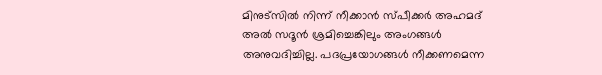മിനുട്‌സില്‍ നിന്ന് നീക്കാന്‍ സ്പീക്കര്‍ അഹമദ് അല്‍ സദൂന്‍ ശ്രമിച്ചെങ്കിലും അംഗങ്ങള്‍ അനുവദിച്ചില്ല. പദപ്രയോഗങ്ങള്‍ നീക്കണമെന്ന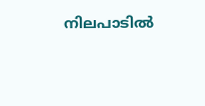നിലപാടില്‍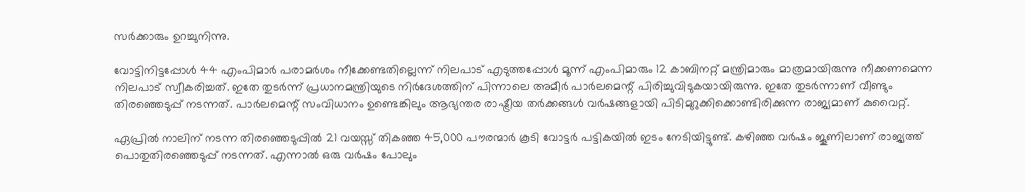സര്‍ക്കാരും ഉറച്ചുനിന്നു.

വോട്ടിനിട്ടപ്പോള്‍ 44 എംപിമാര്‍ പരാമര്‍ശം നീക്കേണ്ടതില്ലെന്ന് നിലപാട് എടുത്തപ്പോള്‍ മൂന്ന് എംപിമാരും 12 കാബിനറ്റ് മന്ത്രിമാരും മാത്രമായിരുന്നു നീക്കണമെന്ന നിലപാട് സ്വീകരിച്ചത്. ഇതേ തുടർന്ന് പ്രധാനമന്ത്രിയുടെ നിർദേശത്തിന് പിന്നാലെ അമീർ പാർലമെന്റ് പിരിച്ചുവിടുകയായിരുന്നു. ഇതേ തുടർന്നാണ് വീണ്ടും തിരഞ്ഞെടുപ്പ് നടന്നത്. പാർലമെന്റ് സംവിധാനം ഉണ്ടെങ്കിലും ആഭ്യന്തര രാഷ്ട്രീയ തർക്കങ്ങൾ വർഷങ്ങളായി പിടിമുറുക്കിക്കൊണ്ടിരിക്കുന്ന രാജ്യമാണ് കുവൈറ്റ്.

ഏപ്രില്‍ നാലിന് നടന്ന തിരഞ്ഞെടുപ്പില്‍ 21 വയസ്സ് തികഞ്ഞ 45,000 പൗരന്മാർ കൂടി വോട്ടർ പട്ടികയിൽ ഇടം നേടിയിട്ടുണ്ട്. കഴിഞ്ഞ വര്‍ഷം ജൂണിലാണ് രാജ്യത്ത് പൊതുതിരഞ്ഞെടുപ്പ് നടന്നത്. എന്നാല്‍ ഒരു വര്‍ഷം പോലും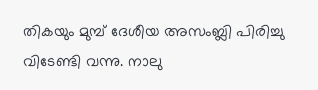തികയും മുമ്പ് ദേശീയ അസംബ്ലി പിരിച്ചു വിടേണ്ടി വന്നു. നാലു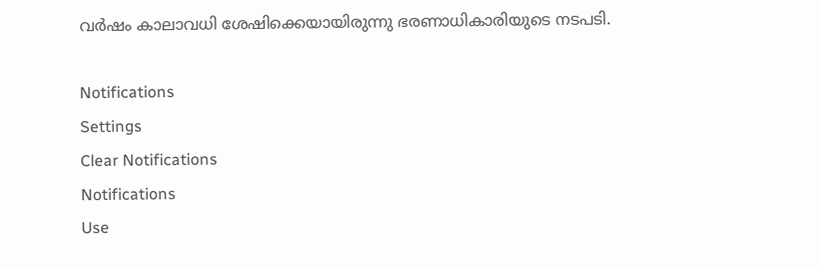വര്‍ഷം കാലാവധി ശേഷിക്കെയായിരുന്നു ഭരണാധികാരിയുടെ നടപടി.

Notifications
Settings
Clear Notifications
Notifications
Use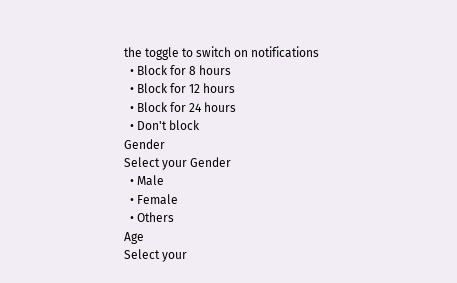the toggle to switch on notifications
  • Block for 8 hours
  • Block for 12 hours
  • Block for 24 hours
  • Don't block
Gender
Select your Gender
  • Male
  • Female
  • Others
Age
Select your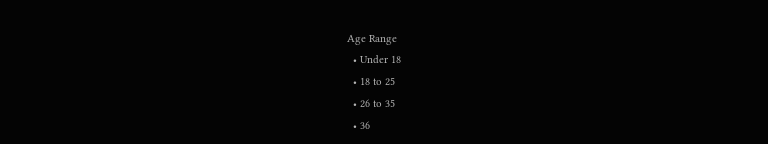Age Range
  • Under 18
  • 18 to 25
  • 26 to 35
  • 36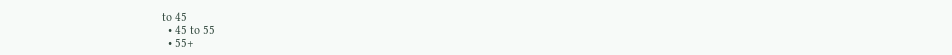to 45
  • 45 to 55
  • 55+